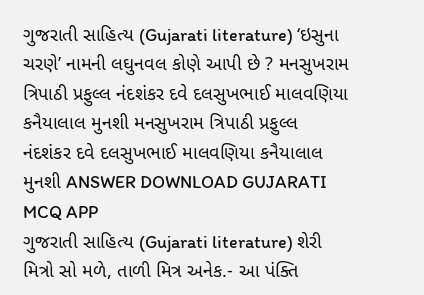ગુજરાતી સાહિત્ય (Gujarati literature) ‘ઇસુના ચરણે’ નામની લઘુનવલ કોણે આપી છે ? મનસુખરામ ત્રિપાઠી પ્રફુલ્લ નંદશંકર દવે દલસુખભાઈ માલવણિયા કનૈયાલાલ મુનશી મનસુખરામ ત્રિપાઠી પ્રફુલ્લ નંદશંકર દવે દલસુખભાઈ માલવણિયા કનૈયાલાલ મુનશી ANSWER DOWNLOAD GUJARATI MCQ APP
ગુજરાતી સાહિત્ય (Gujarati literature) શેરી મિત્રો સો મળે, તાળી મિત્ર અનેક.- આ પંક્તિ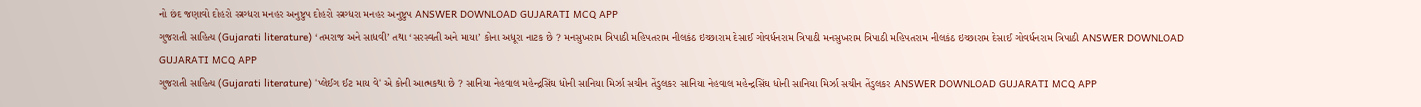નો છંદ જણાવો દોહરો સ્ત્રગ્ધરા મનહર અનુષ્ટુપ દોહરો સ્ત્રગ્ધરા મનહર અનુષ્ટુપ ANSWER DOWNLOAD GUJARATI MCQ APP
ગુજરાતી સાહિત્ય (Gujarati literature) ‘તમરાજ અને સાધવી’ તથા ‘સરસ્વતી અને માયા’ કોના અધૂરા નાટક છે ? મનસુખરામ ત્રિપાઠી મહિપતરામ નીલકંઠ ઇચ્છારામ દેસાઈ ગોવર્ધનરામ ત્રિપાઠી મનસુખરામ ત્રિપાઠી મહિપતરામ નીલકંઠ ઇચ્છારામ દેસાઈ ગોવર્ધનરામ ત્રિપાઠી ANSWER DOWNLOAD GUJARATI MCQ APP
ગુજરાતી સાહિત્ય (Gujarati literature) 'પ્લેઈગ ઈટ માય વે' એ કોની આત્મકથા છે ? સાનિયા નેહવાલ મહેન્દ્રસિંઘ ધોની સાનિયા મિર્ઝા સચીન તેંડુલકર સાનિયા નેહવાલ મહેન્દ્રસિંઘ ધોની સાનિયા મિર્ઝા સચીન તેંડુલકર ANSWER DOWNLOAD GUJARATI MCQ APP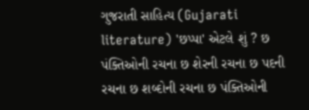ગુજરાતી સાહિત્ય (Gujarati literature) 'છપ્પા' એટલે શું ? છ પંક્તિઓની રચના છ શેરની રચના છ પદની રચના છ શબ્દોની રચના છ પંક્તિઓની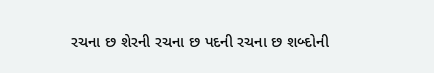રચના છ શેરની રચના છ પદની રચના છ શબ્દોની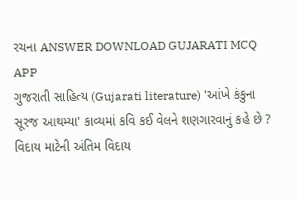રચના ANSWER DOWNLOAD GUJARATI MCQ APP
ગુજરાતી સાહિત્ય (Gujarati literature) 'આંખે કંકુના સૂરજ આથમ્યા' કાવ્યમાં કવિ કઈ વેલને શણગારવાનું કહે છે ? વિદાય માટેની અંતિમ વિદાય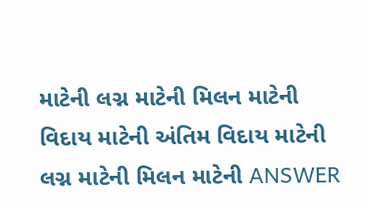માટેની લગ્ન માટેની મિલન માટેની વિદાય માટેની અંતિમ વિદાય માટેની લગ્ન માટેની મિલન માટેની ANSWER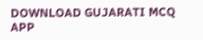DOWNLOAD GUJARATI MCQ APP